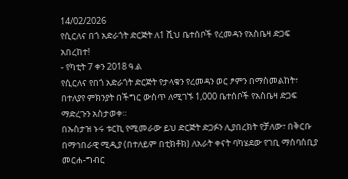14/02/2026
የሲርለና በጎ አድራጎት ድርጅት ለ1 ሺህ ቤተሰቦች የረመዳን የአስቤዛ ድጋፍ አበረከተ!
- የካቲት 7 ቀን 2018 ዓ.ል
የሲርለና የበጎ አድራጎት ድርጅት የታላቁን የረመዳን ወር ፆምን በማስመልከት፣ በተለያየ ምክንያት በችግር ውስጥ ለሚገኙ 1,000 ቤተሰቦች የአስቤዛ ድጋፍ ማድረጉን አስታወቀ።
በኡስታዝ ኑሩ ቱርኪ የሚመራው ይህ ድርጅት ድጋፉን ሊያበረክት የቻለው፣ በቅርቡ በማኅበራዊ ሚዲያ (በተለይም በቲክቶክ) ለአራት ቀናት ባካሄደው የገቢ ማሰባሰቢያ መርሐ-ግብር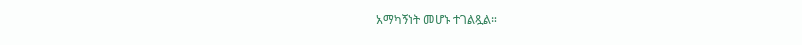አማካኝነት መሆኑ ተገልጿል።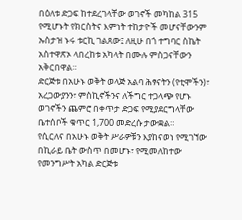በዕለቱ ድጋፍ ከተደረገላቸው ወገኖች መካከል 315 የሚሆኑት የክርስትና እምነት ተከታዮች መሆናቸውንም ኡስታዝ ኑሩ ቱርኪ ገልጸው፤ ለዚሁ በጎ ተግባር ስኬት አስተዋጽኦ ላበረከቱ አካላት በሙሉ ምስጋናቸውን አቅርበዋል።
ድርጅቱ በአሁኑ ወቅት ወላጅ አልባ ሕፃናትን (የቲሞችን)፣ አረጋውያንን፣ ምስኪኖችንና ለችግር ተጋላጭ የሆኑ ወገኖችን ጨምሮ በቀጥታ ድጋፍ የሚያደርግላቸው ቤተሰቦች ቁጥር 1,700 መድረሱ ታውቋል።
የሲርለና በአሁኑ ወቅት ሥራዎቹን እያከናወነ የሚገኘው በኪራይ ቤት ውስጥ በመሆኑ፣ የሚመለከተው የመንግሥት አካል ድርጅቱ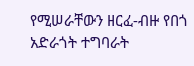የሚሠራቸውን ዘርፈ-ብዙ የበጎ አድራጎት ተግባራት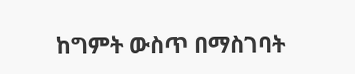ከግምት ውስጥ በማስገባት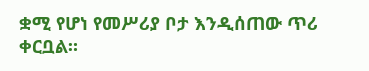ቋሚ የሆነ የመሥሪያ ቦታ እንዲሰጠው ጥሪ ቀርቧል።